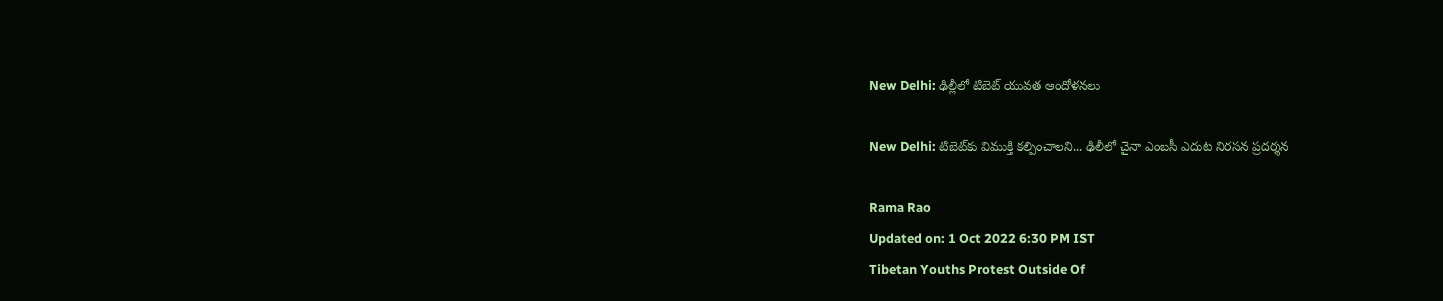New Delhi: ఢిల్లీలో టిబెట్‌ యువత ఆందోళనలు

New Delhi: టిబెట్‌కు విముక్తి కల్పించాలని... ఢిలీలో చైనా ఎంబసీ ఎదుట నిరసన ప్రదర్శన

Rama Rao
Updated on: 1 Oct 2022 6:30 PM IST
Tibetan Youths Protest Outside Of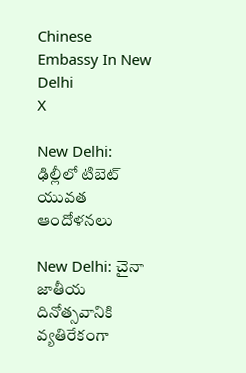Chinese Embassy In New Delhi
X

New Delhi: ఢిల్లీలో టిబెట్‌ యువత ఆందోళనలు

New Delhi: చైనా జాతీయ దినోత్సవానికి వ్యతిరేకంగా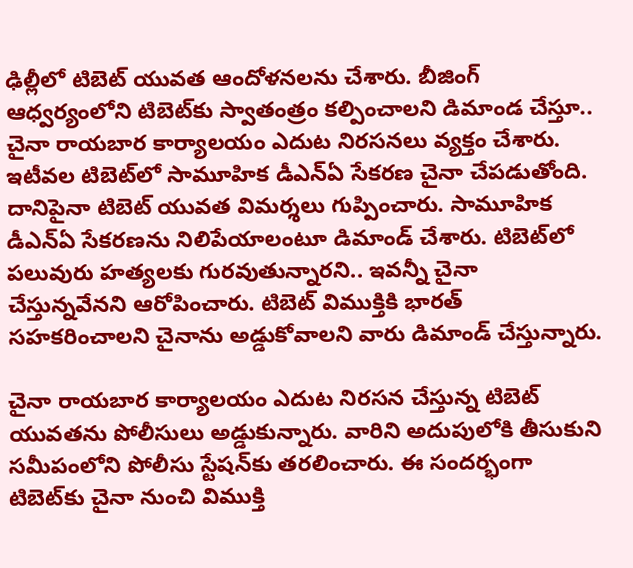ఢిల్లీలో టిబెట్‌ యువత ఆందోళనలను చేశారు. బీజింగ్‌ ఆధ్వర్యంలోని టిబెట్‌కు స్వాతంత్రం కల్పించాలని డిమాండ‌‌ చేస్తూ.. చైనా రాయబార కార్యాలయం ఎదుట నిరసనలు వ్యక్తం చేశారు. ఇటీవల టిబెట్‌లో సామూహిక డీఎన్‌ఏ సేకరణ చైనా చేపడుతోంది. దానిపైనా టిబెట్‌ యువత విమర్శలు గుప్పించారు. సామూహిక డీఎన్‌ఏ సేకరణను నిలిపేయాలంటూ డిమాండ్‌ చేశారు. టిబెట్‌లో పలువురు హత్యలకు గురవుతున్నారని.. ఇవన్నీ చైనా చేస్తున్నవేనని ఆరోపించారు. టిబెట్‌ విముక్తికి భారత్ సహకరించాలని చైనాను అడ్డుకోవాలని వారు డిమాండ్‌ చేస్తున్నారు.

చైనా రాయబార కార్యాలయం ఎదుట నిరసన చేస్తున్న టిబెట్‌ యువతను పోలీసులు అడ్డుకున్నారు. వారిని అదుపులోకి తీసుకుని సమీపంలోని పోలీసు స్టేషన్‌కు తరలించారు. ఈ సందర్భంగా టిబెట్‌కు చైనా నుంచి విముక్తి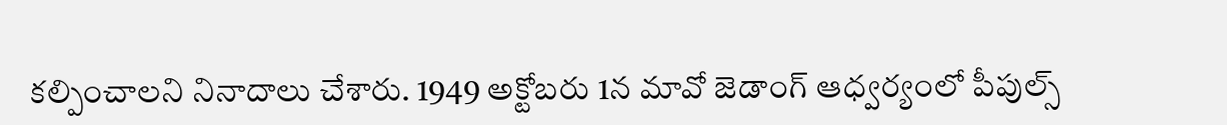కల్పించాలని నినాదాలు చేశారు. 1949 అక్టోబరు 1న మావో జెడాంగ్‌ ఆధ్వర్యంలో పీపుల్స్‌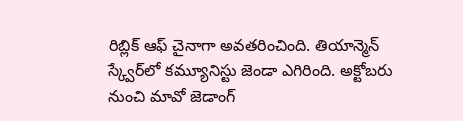రిబ్లిక్‌ ఆఫ్‌ చైనాగా అవతరించింది. తియాన్మెన్‌ స్క్వేర్‌లో కమ్యూనిస్టు జెండా ఎగిరింది. అక్టోబరు నుంచి మావో జెడాంగ్‌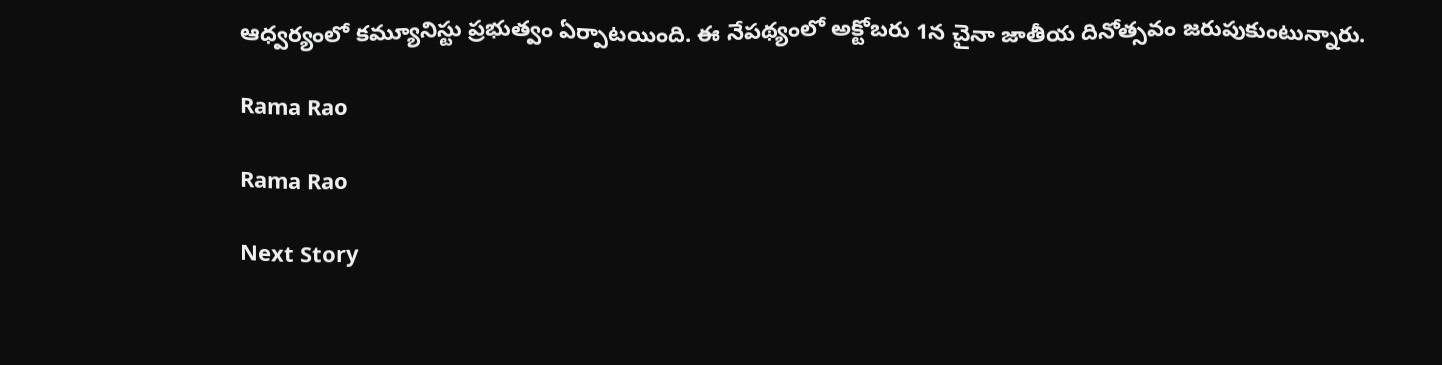ఆధ్వర్యంలో కమ్యూనిస్టు ప్రభుత్వం ఏర్పాటయింది. ఈ నేపథ్యంలో అక్టోబరు 1న చైనా జాతీయ దినోత్సవం జరుపుకుంటున్నారు.

Rama Rao

Rama Rao

Next Story